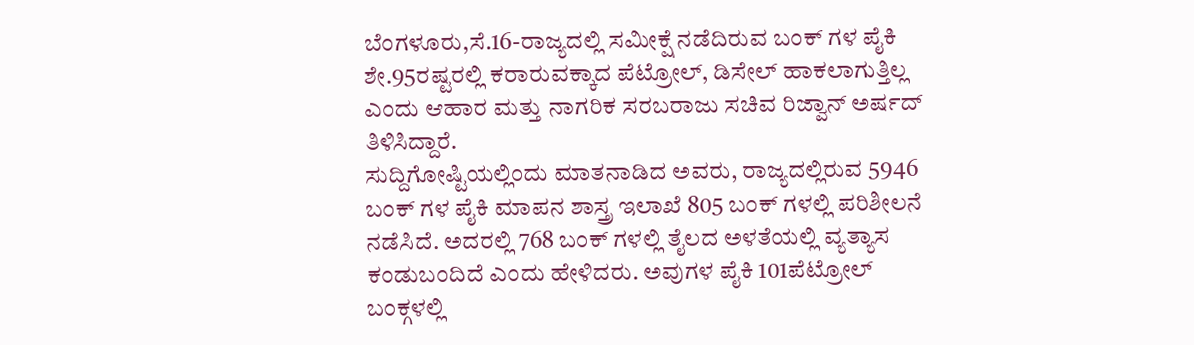ಬೆಂಗಳೂರು,ಸೆ.16-ರಾಜ್ಯದಲ್ಲಿ ಸಮೀಕ್ಷೆ ನಡೆದಿರುವ ಬಂಕ್ ಗಳ ಪೈಕಿ ಶೇ.95ರಷ್ಟರಲ್ಲಿ ಕರಾರುವಕ್ಕಾದ ಪೆಟ್ರೋಲ್, ಡಿಸೇಲ್ ಹಾಕಲಾಗುತ್ತಿಲ್ಲ ಎಂದು ಆಹಾರ ಮತ್ತು ನಾಗರಿಕ ಸರಬರಾಜು ಸಚಿವ ರಿಜ್ವಾನ್ ಅರ್ಷದ್ ತಿಳಿಸಿದ್ದಾರೆ.
ಸುದ್ದಿಗೋಷ್ಟಿಯಲ್ಲಿಂದು ಮಾತನಾಡಿದ ಅವರು, ರಾಜ್ಯದಲ್ಲಿರುವ 5946 ಬಂಕ್ ಗಳ ಪೈಕಿ ಮಾಪನ ಶಾಸ್ತ್ರ ಇಲಾಖೆ 805 ಬಂಕ್ ಗಳಲ್ಲಿ ಪರಿಶೀಲನೆ ನಡೆಸಿದೆ. ಅದರಲ್ಲಿ 768 ಬಂಕ್ ಗಳಲ್ಲಿ ತೈಲದ ಅಳತೆಯಲ್ಲಿ ವ್ಯತ್ಯಾಸ ಕಂಡುಬಂದಿದೆ ಎಂದು ಹೇಳಿದರು. ಅವುಗಳ ಪೈಕಿ 101ಪೆಟ್ರೋಲ್ ಬಂಕ್ಗಳಲ್ಲಿ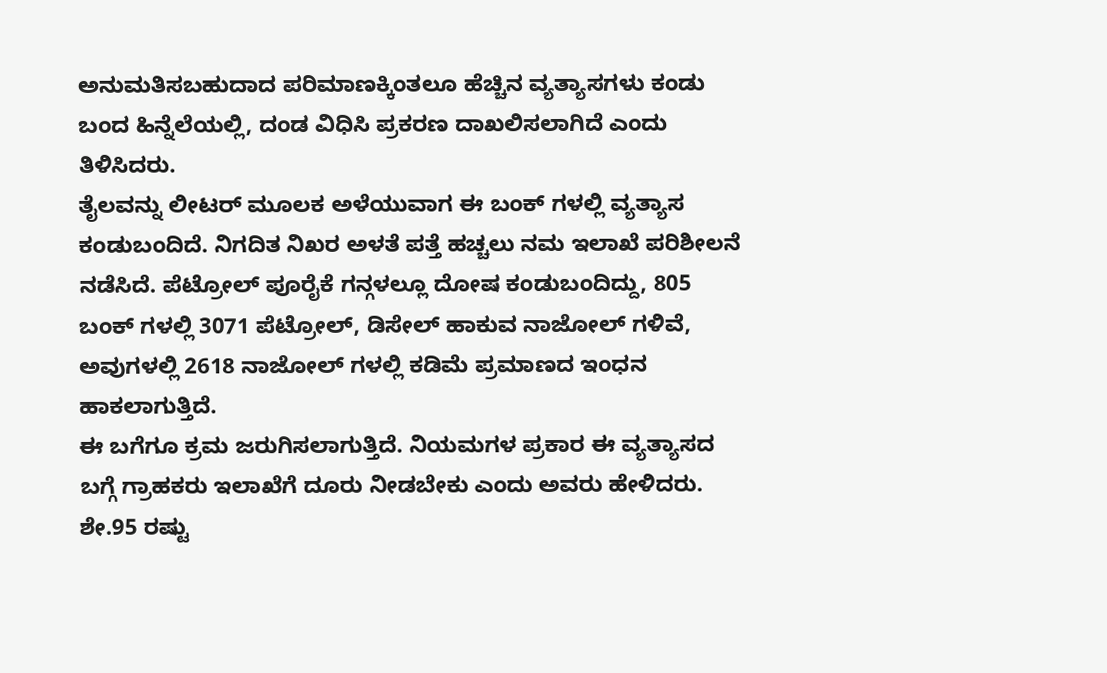ಅನುಮತಿಸಬಹುದಾದ ಪರಿಮಾಣಕ್ಕಿಂತಲೂ ಹೆಚ್ಚಿನ ವ್ಯತ್ಯಾಸಗಳು ಕಂಡು ಬಂದ ಹಿನ್ನೆಲೆಯಲ್ಲಿ, ದಂಡ ವಿಧಿಸಿ ಪ್ರಕರಣ ದಾಖಲಿಸಲಾಗಿದೆ ಎಂದು ತಿಳಿಸಿದರು.
ತೈಲವನ್ನು ಲೀಟರ್ ಮೂಲಕ ಅಳೆಯುವಾಗ ಈ ಬಂಕ್ ಗಳಲ್ಲಿ ವ್ಯತ್ಯಾಸ ಕಂಡುಬಂದಿದೆ. ನಿಗದಿತ ನಿಖರ ಅಳತೆ ಪತ್ತೆ ಹಚ್ಚಲು ನಮ ಇಲಾಖೆ ಪರಿಶೀಲನೆ ನಡೆಸಿದೆ. ಪೆಟ್ರೋಲ್ ಪೂರೈಕೆ ಗನ್ಗಳಲ್ಲೂ ದೋಷ ಕಂಡುಬಂದಿದ್ದು, 805 ಬಂಕ್ ಗಳಲ್ಲಿ 3071 ಪೆಟ್ರೋಲ್, ಡಿಸೇಲ್ ಹಾಕುವ ನಾಜೋಲ್ ಗಳಿವೆ, ಅವುಗಳಲ್ಲಿ 2618 ನಾಜೋಲ್ ಗಳಲ್ಲಿ ಕಡಿಮೆ ಪ್ರಮಾಣದ ಇಂಧನ ಹಾಕಲಾಗುತ್ತಿದೆ.
ಈ ಬಗೆಗೂ ಕ್ರಮ ಜರುಗಿಸಲಾಗುತ್ತಿದೆ. ನಿಯಮಗಳ ಪ್ರಕಾರ ಈ ವ್ಯತ್ಯಾಸದ ಬಗ್ಗೆ ಗ್ರಾಹಕರು ಇಲಾಖೆಗೆ ದೂರು ನೀಡಬೇಕು ಎಂದು ಅವರು ಹೇಳಿದರು. ಶೇ.95 ರಷ್ಟು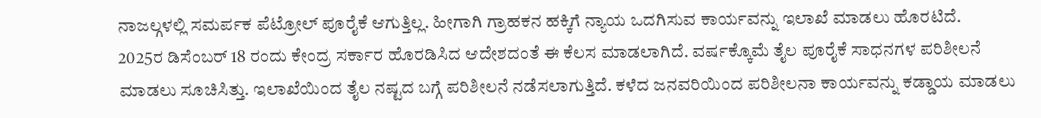ನಾಜಲ್ಗಳಲ್ಲಿ ಸಮರ್ಪಕ ಪೆಟ್ರೋಲ್ ಪೂರೈಕೆ ಆಗುತ್ತಿಲ್ಲ. ಹೀಗಾಗಿ ಗ್ರಾಹಕನ ಹಕ್ಕಿಗೆ ನ್ಯಾಯ ಒದಗಿಸುವ ಕಾರ್ಯವನ್ನು ಇಲಾಖೆ ಮಾಡಲು ಹೊರಟಿದೆ.
2025ರ ಡಿಸೆಂಬರ್ 18 ರಂದು ಕೇಂದ್ರ ಸರ್ಕಾರ ಹೊರಡಿಸಿದ ಆದೇಶದಂತೆ ಈ ಕೆಲಸ ಮಾಡಲಾಗಿದೆ. ವರ್ಷಕ್ಕೊಮೆ ತೈಲ ಪೂರೈಕೆ ಸಾಧನಗಳ ಪರಿಶೀಲನೆ ಮಾಡಲು ಸೂಚಿಸಿತ್ತು. ಇಲಾಖೆಯಿಂದ ತೈಲ ನಷ್ಟದ ಬಗ್ಗೆ ಪರಿಶೀಲನೆ ನಡೆಸಲಾಗುತ್ತಿದೆ. ಕಳೆದ ಜನವರಿಯಿಂದ ಪರಿಶೀಲನಾ ಕಾರ್ಯವನ್ನು ಕಡ್ಡಾಯ ಮಾಡಲು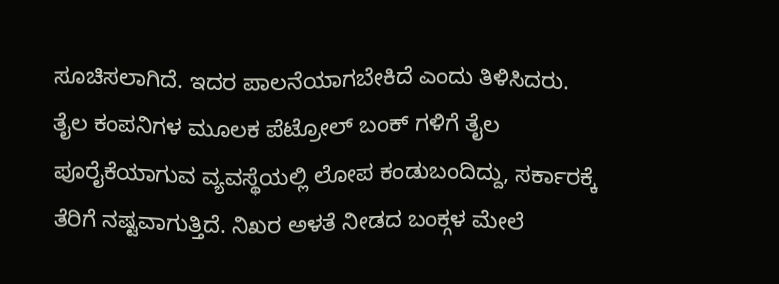ಸೂಚಿಸಲಾಗಿದೆ. ಇದರ ಪಾಲನೆಯಾಗಬೇಕಿದೆ ಎಂದು ತಿಳಿಸಿದರು.
ತೈಲ ಕಂಪನಿಗಳ ಮೂಲಕ ಪೆಟ್ರೋಲ್ ಬಂಕ್ ಗಳಿಗೆ ತೈಲ ಪೂರೈಕೆಯಾಗುವ ವ್ಯವಸ್ಥೆಯಲ್ಲಿ ಲೋಪ ಕಂಡುಬಂದಿದ್ದು, ಸರ್ಕಾರಕ್ಕೆ ತೆರಿಗೆ ನಷ್ಟವಾಗುತ್ತಿದೆ. ನಿಖರ ಅಳತೆ ನೀಡದ ಬಂಕ್ಗಳ ಮೇಲೆ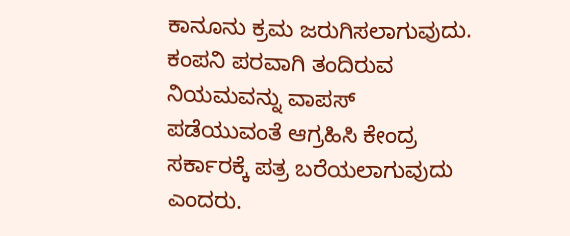ಕಾನೂನು ಕ್ರಮ ಜರುಗಿಸಲಾಗುವುದು. ಕಂಪನಿ ಪರವಾಗಿ ತಂದಿರುವ ನಿಯಮವನ್ನು ವಾಪಸ್ ಪಡೆಯುವಂತೆ ಆಗ್ರಹಿಸಿ ಕೇಂದ್ರ ಸರ್ಕಾರಕ್ಕೆ ಪತ್ರ ಬರೆಯಲಾಗುವುದು ಎಂದರು.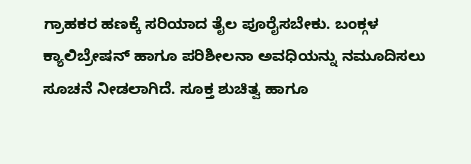ಗ್ರಾಹಕರ ಹಣಕ್ಕೆ ಸರಿಯಾದ ತೈಲ ಪೂರೈಸಬೇಕು. ಬಂಕ್ಗಳ ಕ್ಯಾಲಿಬ್ರೇಷನ್ ಹಾಗೂ ಪರಿಶೀಲನಾ ಅವಧಿಯನ್ನು ನಮೂದಿಸಲು ಸೂಚನೆ ನೀಡಲಾಗಿದೆ. ಸೂಕ್ತ ಶುಚಿತ್ವ ಹಾಗೂ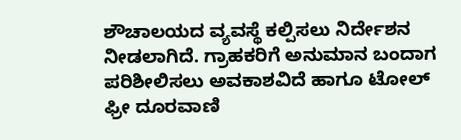ಶೌಚಾಲಯದ ವ್ಯವಸ್ಥೆ ಕಲ್ಪಿಸಲು ನಿರ್ದೇಶನ ನೀಡಲಾಗಿದೆ. ಗ್ರಾಹಕರಿಗೆ ಅನುಮಾನ ಬಂದಾಗ ಪರಿಶೀಲಿಸಲು ಅವಕಾಶವಿದೆ ಹಾಗೂ ಟೋಲ್ ಫ್ರೀ ದೂರವಾಣಿ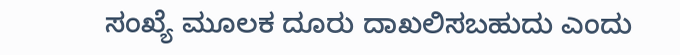ಸಂಖ್ಯೆ ಮೂಲಕ ದೂರು ದಾಖಲಿಸಬಹುದು ಎಂದು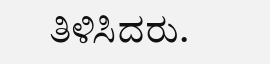ತಿಳಿಸಿದರು.